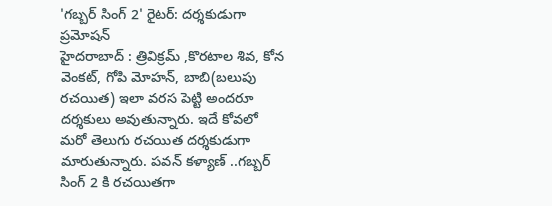'గబ్బర్ సింగ్ 2' రైటర్: దర్శకుడుగా ప్రమోషన్
హైదరాబాద్ : త్రివిక్రమ్ ,కొరటాల శివ, కోన వెంకట్, గోపి మోహన్, బాబి(బలుపు రచయిత) ఇలా వరస పెట్టి అందరూ దర్శకులు అవుతున్నారు. ఇదే కోవలో మరో తెలుగు రచయిత దర్శకుడుగా మారుతున్నారు. పవన్ కళ్యాణ్ ..గబ్బర్ సింగ్ 2 కి రచయితగా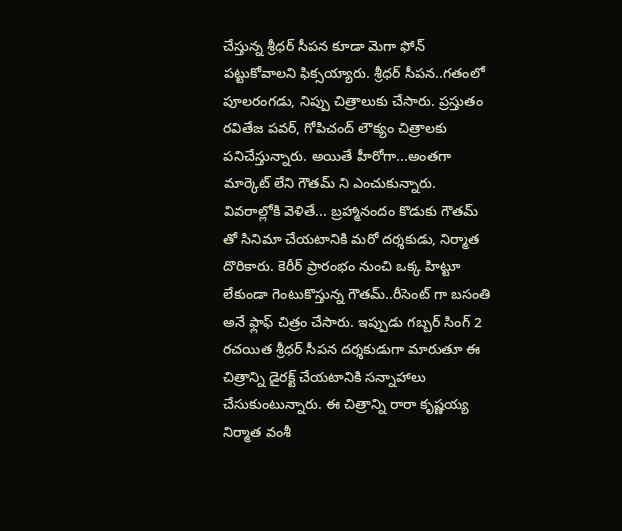చేస్తున్న శ్రీధర్ సీపన కూడా మెగా ఫోన్ పట్టుకోవాలని ఫిక్సయ్యారు. శ్రీధర్ సీపన..గతంలో పూలరంగడు, నిప్పు చిత్రాలుకు చేసారు. ప్రస్తుతం రవితేజ పవర్, గోపిచంద్ లౌక్యం చిత్రాలకు పనిచేస్తున్నారు. అయితే హీరోగా...అంతగా మార్కెట్ లేని గౌతమ్ ని ఎంచుకున్నారు.
వివరాల్లోకి వెళితే... బ్రహ్మానందం కొడుకు గౌతమ్ తో సినిమా చేయటానికి మరో దర్శకుడు, నిర్మాత దొరికారు. కెరీర్ ప్రారంభం నుంచి ఒక్క హిట్టూ లేకుండా గెంటుకొస్తున్న గౌతమ్..రీసెంట్ గా బసంతి అనే ఫ్లాఫ్ చిత్రం చేసారు. ఇప్పుడు గబ్బర్ సింగ్ 2 రచయిత శ్రీధర్ సీపన దర్శకుడుగా మారుతూ ఈ చిత్రాన్ని డైరక్ట్ చేయటానికి సన్నాహాలు చేసుకుంటున్నారు. ఈ చిత్రాన్ని రారా కృష్ణయ్య నిర్మాత వంశీ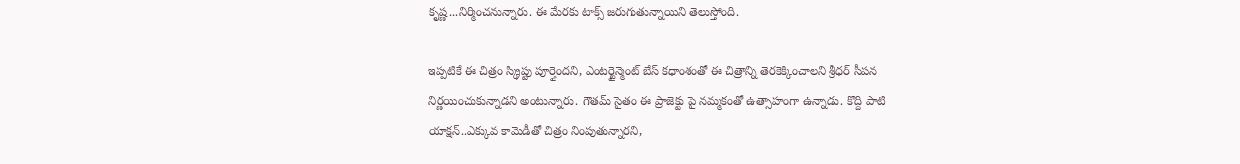కృష్ణ...నిర్మించనున్నారు. ఈ మేరకు టాక్స్ జరుగుతున్నాయిని తెలుస్తోంది.

ఇప్పటికే ఈ చిత్రం స్క్రిప్టు పూర్తైందని, ఎంటర్టైన్మెంట్ బేస్ కధాంశంతో ఈ చిత్రాన్ని తెరకెక్కించాలని శ్రీధర్ సీపన నిర్ణయించుకున్నాడని అంటున్నారు. గౌతమ్ సైతం ఈ ప్రాజెక్టు పై నమ్మకంతో ఉత్సాహంగా ఉన్నాడు. కొద్ది పాటి యాక్షన్..ఎక్కువ కామెడీతో చిత్రం నింపుతున్నారని,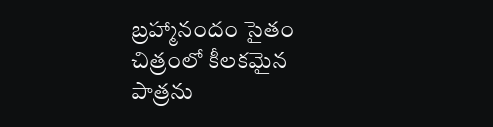బ్రహ్మానందం సైతం చిత్రంలో కీలకమైన పాత్రను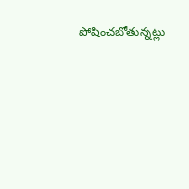పోషించబోతున్నట్లు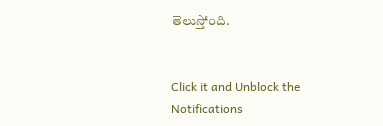తెలుస్తోంది.


Click it and Unblock the Notifications